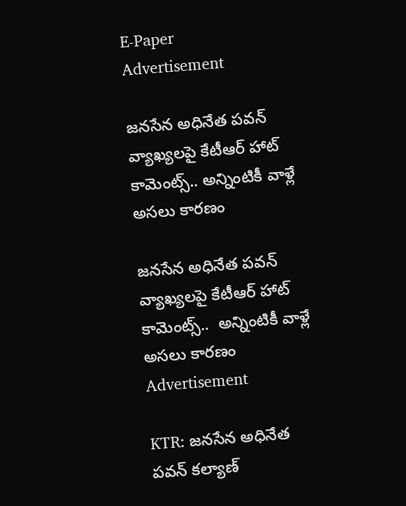E-Paper
Advertisement

జనసేన అధినేత పవన్ వ్యాఖ్యలపై కేటీఆర్ హాట్ కామెంట్స్.. అన్నింటికీ వాళ్లే అసలు కారణం

జనసేన అధినేత పవన్ వ్యాఖ్యలపై కేటీఆర్ హాట్ కామెంట్స్..  అన్నింటికీ వాళ్లే అసలు కారణం
Advertisement

KTR: జనసేన అధినేత పవన్ కల్యాణ్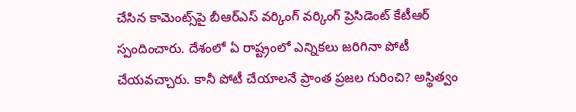చేసిన కామెంట్స్‌పై బీఆర్ఎస్ వర్కింగ్ వర్కింగ్ ప్రెసిడెంట్ కేటీఆర్ స్పందించారు. దేశంలో ఏ రాష్ట్రంలో ఎన్నికలు జరిగినా పోటీ చేయవచ్చారు. కానీ పోటీ చేయాలనే ప్రాంత ప్రజల గురించి? అస్థిత్వం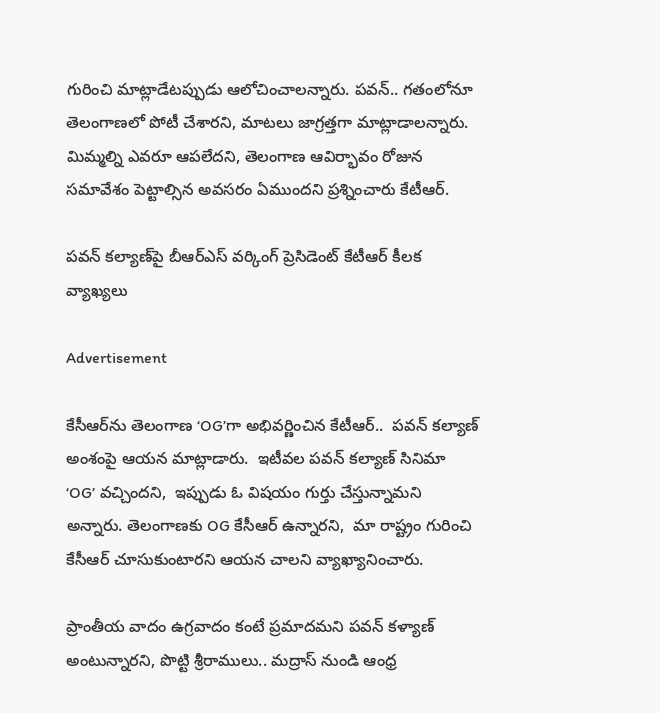గురించి మాట్లాడేటప్పుడు ఆలోచించాలన్నారు. పవన్.. గతంలోనూ తెలంగాణలో పోటీ చేశారని, మాటలు జాగ్రత్తగా మాట్లాడాలన్నారు. మిమ్మల్ని ఎవరూ ఆపలేదని, తెలంగాణ ఆవిర్భావం రోజున సమావేశం పెట్టాల్సిన అవసరం ఏముందని ప్రశ్నించారు కేటీఆర్.

పవన్ కల్యాణ్‌పై బీఆర్ఎస్ వర్కింగ్ ప్రెసిడెంట్ కేటీఆర్ కీలక వ్యాఖ్యలు

Advertisement

కేసీఆర్‌ను తెలంగాణ ‘OG’గా అభివర్ణించిన కేటీఆర్..  పవన్ కల్యాణ్‌ అంశంపై ఆయన మాట్లాడారు.  ఇటీవల పవన్ కల్యాణ్ సినిమా ‘OG’ వచ్చిందని,  ఇప్పుడు ఓ విషయం గుర్తు చేస్తున్నామని అన్నారు. తెలంగాణకు OG కేసీఆర్ ఉన్నారని,  మా రాష్ట్రం గురించి కేసీఆర్ చూసుకుంటారని ఆయన చాలని వ్యాఖ్యానించారు.

ప్రాంతీయ వాదం ఉగ్రవాదం కంటే ప్రమాదమని పవన్ కళ్యాణ్ అంటున్నారని, పొట్టి శ్రీరాములు.. మద్రాస్ నుండి ఆంధ్ర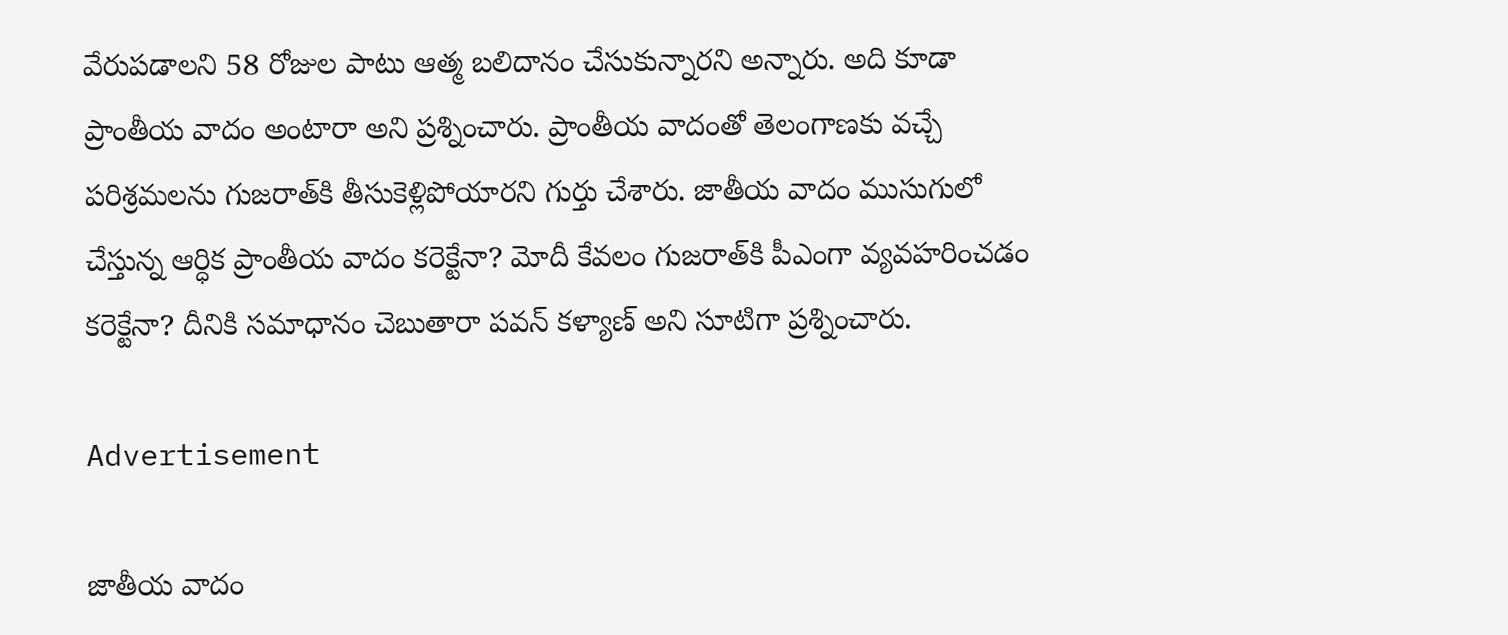వేరుపడాలని 58 రోజుల పాటు ఆత్మ బలిదానం చేసుకున్నారని అన్నారు. అది కూడా ప్రాంతీయ వాదం అంటారా అని ప్రశ్నించారు. ప్రాంతీయ వాదంతో తెలంగాణకు వచ్చే పరిశ్రమలను గుజరాత్‌కి తీసుకెళ్లిపోయారని గుర్తు చేశారు. జాతీయ వాదం ముసుగులో చేస్తున్న ఆర్ధిక ప్రాంతీయ వాదం కరెక్టేనా? మోదీ కేవలం గుజరాత్‌కి పీఎంగా వ్యవహరించడం కరెక్టేనా? దీనికి సమాధానం చెబుతారా పవన్ కళ్యాణ్ అని సూటిగా ప్రశ్నించారు.

Advertisement

జాతీయ వాదం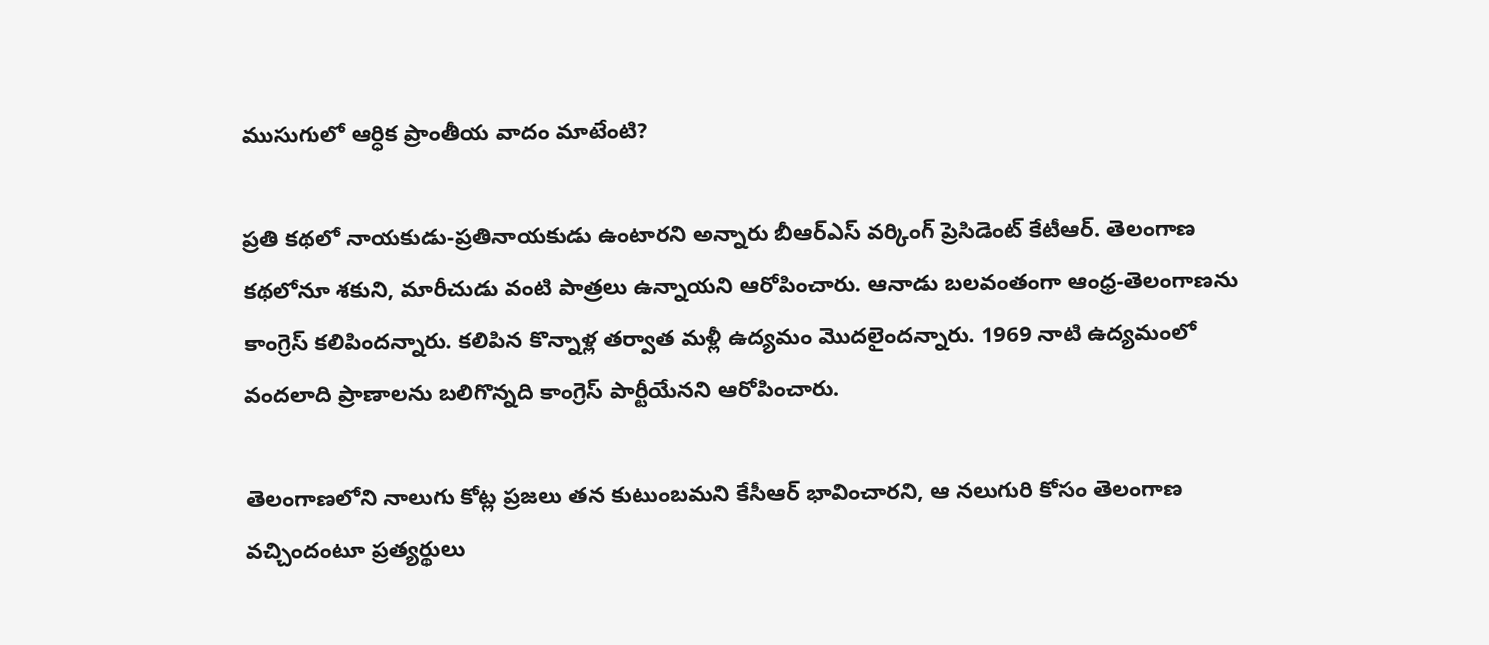ముసుగులో ఆర్ధిక ప్రాంతీయ వాదం మాటేంటి?

ప్రతి కథలో నాయకుడు-ప్రతినాయకుడు ఉంటారని అన్నారు బీఆర్ఎస్ వర్కింగ్ ప్రెసిడెంట్ కేటీఆర్. తెలంగాణ కథలోనూ శకుని, మారీచుడు వంటి పాత్రలు ఉన్నాయని ఆరోపించారు. ఆనాడు బలవంతంగా ఆంధ్ర-తెలంగాణను కాంగ్రెస్ కలిపిందన్నారు. కలిపిన కొన్నాళ్ల తర్వాత మళ్లీ ఉద్యమం మొదలైందన్నారు. 1969 నాటి ఉద్యమంలో వందలాది ప్రాణాలను బలిగొన్నది కాంగ్రెస్ పార్టీయేనని ఆరోపించారు.

తెలంగాణలోని నాలుగు కోట్ల ప్రజలు తన కుటుంబమని కేసీఆర్ భావించారని, ఆ నలుగురి కోసం తెలంగాణ వచ్చిందంటూ ప్రత్యర్థులు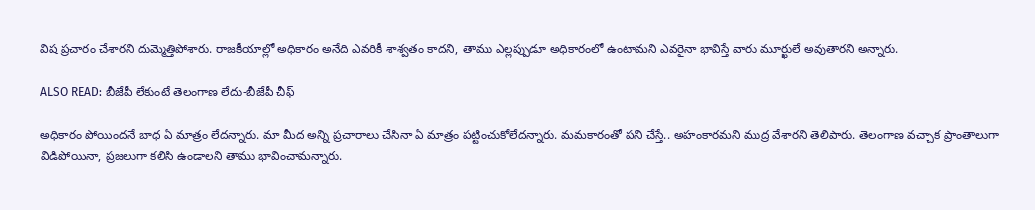విష ప్రచారం చేశారని దుమ్మెత్తిపోశారు. రాజకీయాల్లో అధికారం అనేది ఎవరికీ శాశ్వతం కాదని, తాము ఎల్లప్పుడూ అధికారంలో ఉంటామని ఎవరైనా భావిస్తే వారు మూర్ఖులే అవుతారని అన్నారు.

ALSO READ: బీజేపీ లేకుంటే తెలంగాణ లేదు-బీజేపీ చీఫ్

అధికారం పోయిందనే బాధ ఏ మాత్రం లేదన్నారు. మా మీద అన్ని ప్రచారాలు చేసినా ఏ మాత్రం పట్టించుకోలేదన్నారు. మమకారంతో పని చేస్తే.. అహంకారమని ముద్ర వేశారని తెలిపారు. తెలంగాణ వచ్చాక ప్రాంతాలుగా విడిపోయినా, ప్రజలుగా కలిసి ఉండాలని తాము భావించామన్నారు.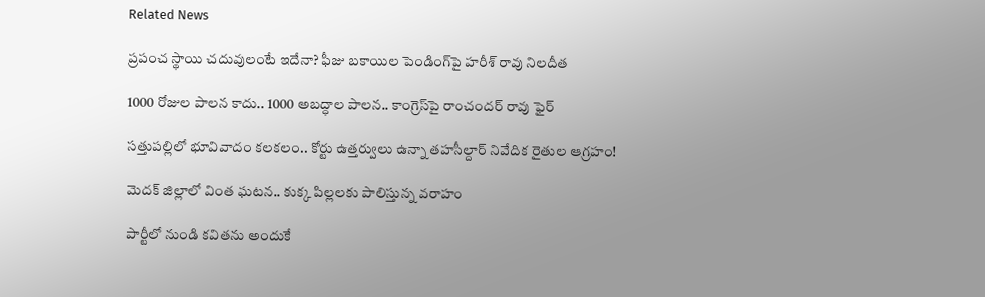Related News

ప్రపంచ స్థాయి చదువులంటే ఇదేనా? ఫీజు బకాయిల పెండింగ్‌పై హరీశ్ రావు నిలదీత

1000 రోజుల పాలన కాదు.. 1000 అబద్ధాల పాలన.. కాంగ్రెస్‌పై రాంచందర్ రావు ఫైర్

సత్తుపల్లిలో భూవివాదం కలకలం.. కోర్టు ఉత్తర్వులు ఉన్నా తహసీల్దార్ నివేదిక రైతుల ఆగ్రహం!

మెదక్ జిల్లాలో వింత ఘటన.. కుక్క పిల్లలకు పాలిస్తున్న వరాహం

పార్టీలో నుండి కవితను అందుకే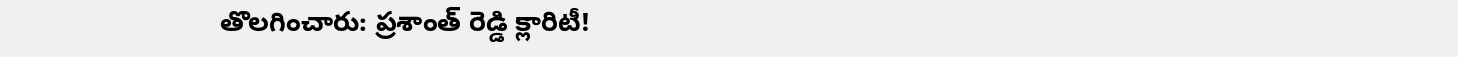తొలగించారు: ప్రశాంత్ రెడ్డి క్లారిటీ!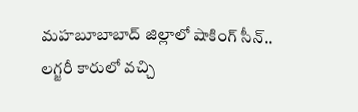మహబూబాబాద్ జిల్లాలో షాకింగ్ సీన్.. లగ్జరీ కారులో వచ్చి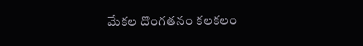మేకల దొంగతనం కలకలం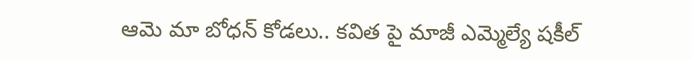ఆమె మా బోధన్ కోడలు.. కవిత పై మాజీ ఎమ్మెల్యే షకీల్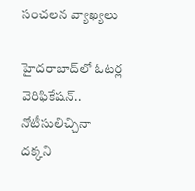సంచలన వ్యాఖ్యలు

హైదరాబాద్‌లో ఓటర్ల వెరిఫికేషన్.. నోటీసులిచ్చినా దక్కని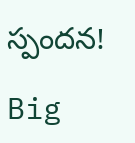స్పందన!

Big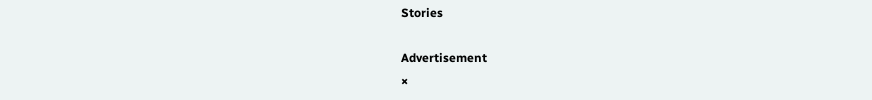Stories

Advertisement
×